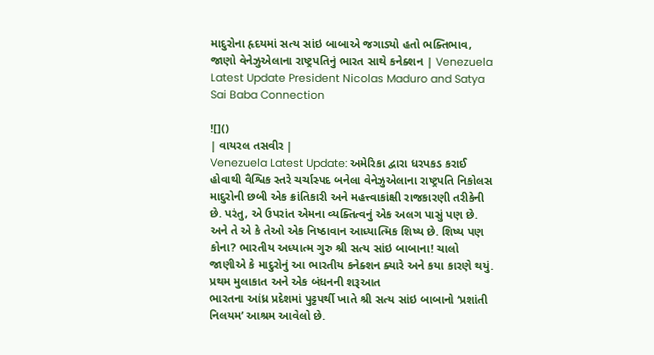માદુરોના હૃદયમાં સત્ય સાંઇ બાબાએ જગાડ્યો હતો ભક્તિભાવ, જાણો વેનેઝુએલાના રાષ્ટ્રપતિનું ભારત સાથે કનેક્શન | Venezuela Latest Update President Nicolas Maduro and Satya Sai Baba Connection

![]()
| વાયરલ તસવીર |
Venezuela Latest Update: અમેરિકા દ્વારા ધરપકડ કરાઈ હોવાથી વૈશ્વિક સ્તરે ચર્ચાસ્પદ બનેલા વેનેઝુએલાના રાષ્ટ્રપતિ નિકોલસ માદુરોની છબી એક ક્રાંતિકારી અને મહત્ત્વાકાંક્ષી રાજકારણી તરીકેની છે. પરંતુ, એ ઉપરાંત એમના વ્યક્તિત્વનું એક અલગ પાસું પણ છે. અને તે એ કે તેઓ એક નિષ્ઠાવાન આધ્યાત્મિક શિષ્ય છે. શિષ્ય પણ કોના? ભારતીય અધ્યાત્મ ગુરુ શ્રી સત્ય સાંઇ બાબાના! ચાલો જાણીએ કે માદુરોનું આ ભારતીય કનેક્શન ક્યારે અને કયા કારણે થયું.
પ્રથમ મુલાકાત અને એક બંધનની શરૂઆત
ભારતના આંધ્ર પ્રદેશમાં પુટ્ટપર્થી ખાતે શ્રી સત્ય સાંઇ બાબાનો ‘પ્રશાંતી નિલયમ’ આશ્રમ આવેલો છે.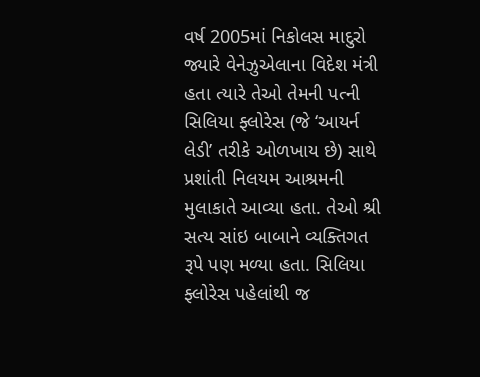વર્ષ 2005માં નિકોલસ માદુરો જ્યારે વેનેઝુએલાના વિદેશ મંત્રી હતા ત્યારે તેઓ તેમની પત્ની સિલિયા ફ્લોરેસ (જે ‘આયર્ન લેડી’ તરીકે ઓળખાય છે) સાથે પ્રશાંતી નિલયમ આશ્રમની મુલાકાતે આવ્યા હતા. તેઓ શ્રી સત્ય સાંઇ બાબાને વ્યક્તિગત રૂપે પણ મળ્યા હતા. સિલિયા ફ્લોરેસ પહેલાંથી જ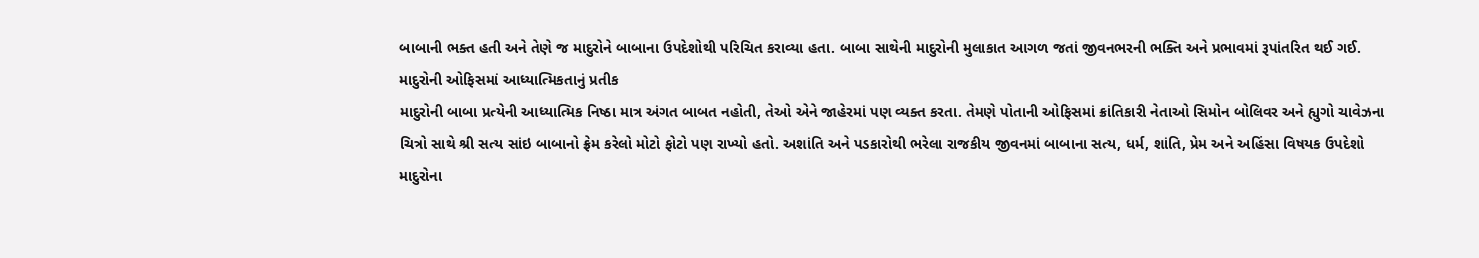બાબાની ભક્ત હતી અને તેણે જ માદુરોને બાબાના ઉપદેશોથી પરિચિત કરાવ્યા હતા. બાબા સાથેની માદુરોની મુલાકાત આગળ જતાં જીવનભરની ભક્તિ અને પ્રભાવમાં રૂપાંતરિત થઈ ગઈ.
માદુરોની ઓફિસમાં આધ્યાત્મિકતાનું પ્રતીક
માદુરોની બાબા પ્રત્યેની આધ્યાત્મિક નિષ્ઠા માત્ર અંગત બાબત નહોતી, તેઓ એને જાહેરમાં પણ વ્યક્ત કરતા. તેમણે પોતાની ઓફિસમાં ક્રાંતિકારી નેતાઓ સિમોન બોલિવર અને હ્યુગો ચાવેઝના ચિત્રો સાથે શ્રી સત્ય સાંઇ બાબાનો ફ્રેમ કરેલો મોટો ફોટો પણ રાખ્યો હતો. અશાંતિ અને પડકારોથી ભરેલા રાજકીય જીવનમાં બાબાના સત્ય, ધર્મ, શાંતિ, પ્રેમ અને અહિંસા વિષયક ઉપદેશો માદુરોના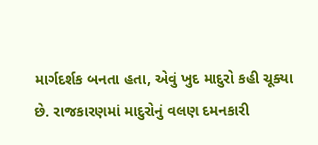માર્ગદર્શક બનતા હતા, એવું ખુદ માદુરો કહી ચૂક્યા છે. રાજકારણમાં માદુરોનું વલણ દમનકારી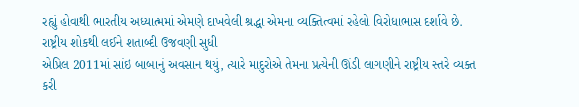રહ્યું હોવાથી ભારતીય અધ્યાત્મમાં એમણે દાખવેલી શ્રદ્ધા એમના વ્યક્તિત્વમાં રહેલો વિરોધાભાસ દર્શાવે છે.
રાષ્ટ્રીય શોકથી લઈને શતાબ્દી ઉજવણી સુધી
એપ્રિલ 2011માં સાંઇ બાબાનું અવસાન થયું, ત્યારે માદુરોએ તેમના પ્રત્યેની ઊંડી લાગણીને રાષ્ટ્રીય સ્તરે વ્યક્ત કરી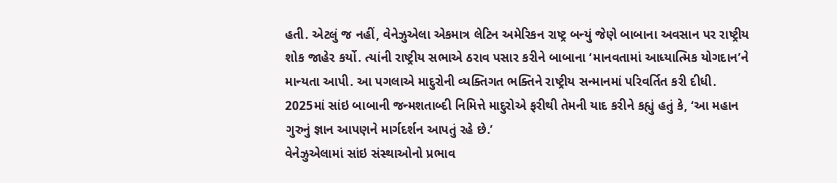હતી. એટલું જ નહીં, વેનેઝુએલા એકમાત્ર લેટિન અમેરિકન રાષ્ટ્ર બન્યું જેણે બાબાના અવસાન પર રાષ્ટ્રીય શોક જાહેર કર્યો. ત્યાંની રાષ્ટ્રીય સભાએ ઠરાવ પસાર કરીને બાબાના ‘માનવતામાં આધ્યાત્મિક યોગદાન’ને માન્યતા આપી. આ પગલાએ માદુરોની વ્યક્તિગત ભક્તિને રાષ્ટ્રીય સન્માનમાં પરિવર્તિત કરી દીધી. 2025માં સાંઇ બાબાની જન્મશતાબ્દી નિમિત્તે માદુરોએ ફરીથી તેમની યાદ કરીને કહ્યું હતું કે, ‘આ મહાન ગુરુનું જ્ઞાન આપણને માર્ગદર્શન આપતું રહે છે.’
વેનેઝુએલામાં સાંઇ સંસ્થાઓનો પ્રભાવ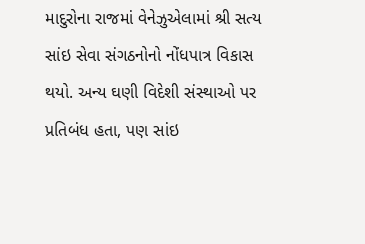માદુરોના રાજમાં વેનેઝુએલામાં શ્રી સત્ય સાંઇ સેવા સંગઠનોનો નોંધપાત્ર વિકાસ થયો. અન્ય ઘણી વિદેશી સંસ્થાઓ પર પ્રતિબંધ હતા, પણ સાંઇ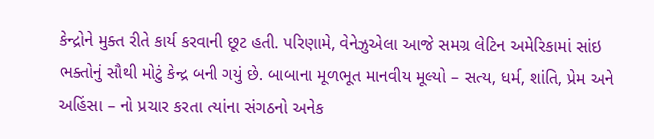કેન્દ્રોને મુક્ત રીતે કાર્ય કરવાની છૂટ હતી. પરિણામે, વેનેઝુએલા આજે સમગ્ર લેટિન અમેરિકામાં સાંઇ ભક્તોનું સૌથી મોટું કેન્દ્ર બની ગયું છે. બાબાના મૂળભૂત માનવીય મૂલ્યો – સત્ય, ધર્મ, શાંતિ, પ્રેમ અને અહિંસા – નો પ્રચાર કરતા ત્યાંના સંગઠનો અનેક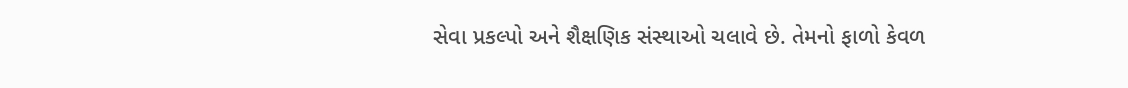સેવા પ્રકલ્પો અને શૈક્ષણિક સંસ્થાઓ ચલાવે છે. તેમનો ફાળો કેવળ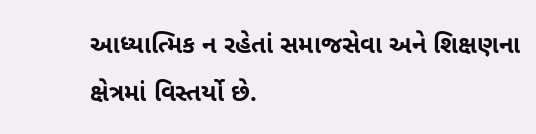આધ્યાત્મિક ન રહેતાં સમાજસેવા અને શિક્ષણના ક્ષેત્રમાં વિસ્તર્યો છે.